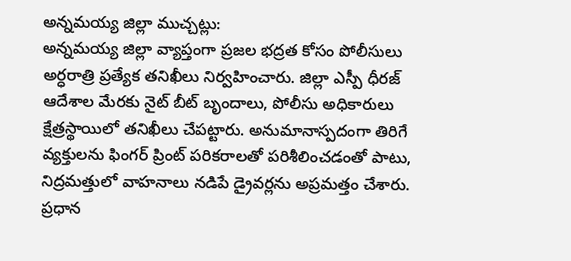అన్నమయ్య జిల్లా ముచ్చట్లు:
అన్నమయ్య జిల్లా వ్యాప్తంగా ప్రజల భద్రత కోసం పోలీసులు అర్ధరాత్రి ప్రత్యేక తనిఖీలు నిర్వహించారు. జిల్లా ఎస్పీ ధీరజ్ ఆదేశాల మేరకు నైట్ బీట్ బృందాలు, పోలీసు అధికారులు క్షేత్రస్థాయిలో తనిఖీలు చేపట్టారు. అనుమానాస్పదంగా తిరిగే వ్యక్తులను ఫింగర్ ప్రింట్ పరికరాలతో పరిశీలించడంతో పాటు, నిద్రమత్తులో వాహనాలు నడిపే డ్రైవర్లను అప్రమత్తం చేశారు. ప్రధాన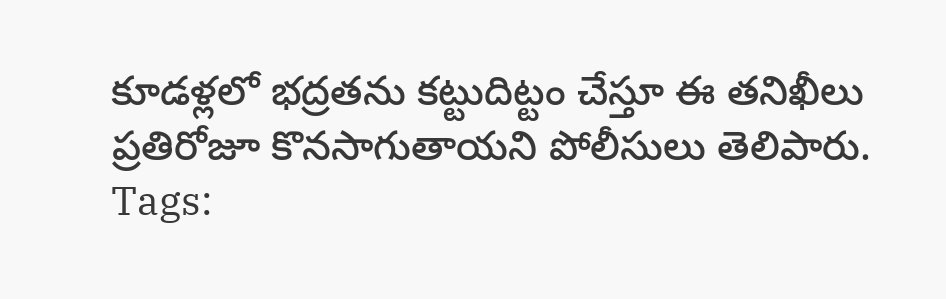కూడళ్లలో భద్రతను కట్టుదిట్టం చేస్తూ ఈ తనిఖీలు ప్రతిరోజూ కొనసాగుతాయని పోలీసులు తెలిపారు.
Tags: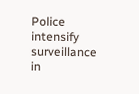Police intensify surveillance in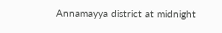Annamayya district at midnight